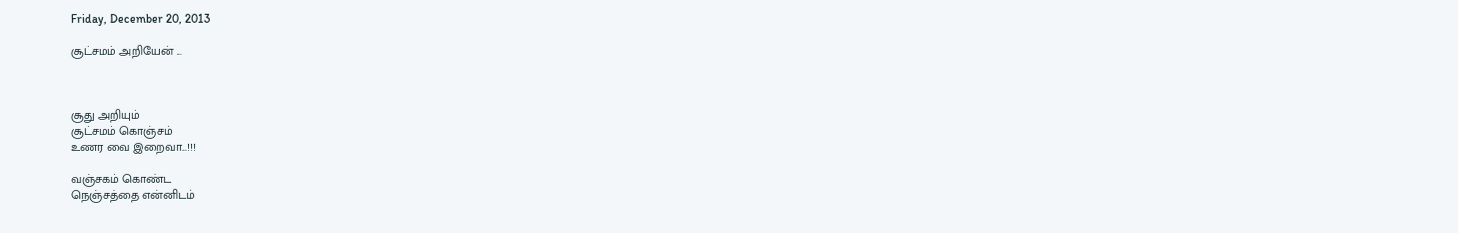Friday, December 20, 2013

சூட்சமம் அறியேன் ...



சூது அறியும்
சூட்சமம் கொஞ்சம்
உணர வை இறைவா...!!!

வஞ்சகம் கொண்ட
நெஞ்சத்தை என்னிடம்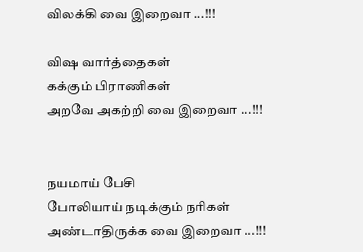விலக்கி வை இறைவா ...!!!

விஷ வார்த்தைகள்
கக்கும் பிராணிகள்
அறவே அகற்றி வை இறைவா ...!!!


நயமாய் பேசி
போலியாய் நடிக்கும் நரிகள்
அண்டாதிருக்க வை இறைவா ...!!!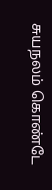சுயநலம் கொண்டே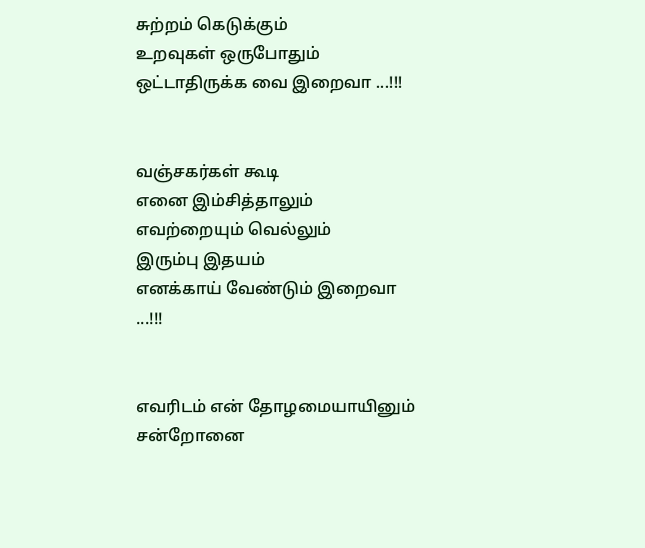சுற்றம் கெடுக்கும்
உறவுகள் ஒருபோதும்
ஒட்டாதிருக்க வை இறைவா ...!!!


வஞ்சகர்கள் கூடி
எனை இம்சித்தாலும்
எவற்றையும் வெல்லும்
இரும்பு இதயம்
எனக்காய் வேண்டும் இறைவா ...!!!


எவரிடம் என் தோழமையாயினும்
சன்றோனை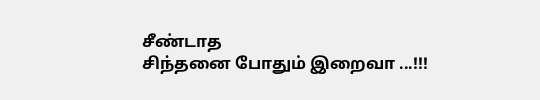சீண்டாத
சிந்தனை போதும் இறைவா ...!!!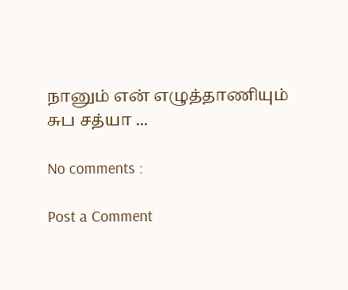நானும் என் எழுத்தாணியும்
சுப சத்யா ...

No comments :

Post a Comment